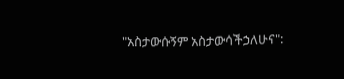"አስታውሱኝም አስታውሳችኃለሁና":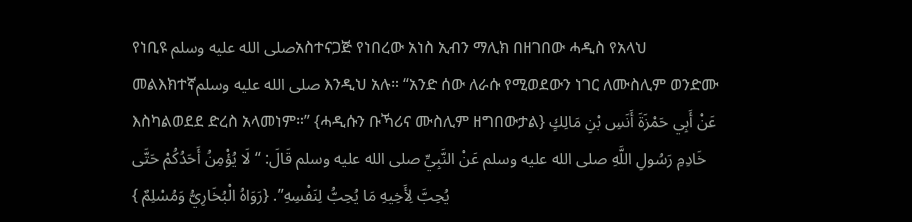የነቢዩ صلى الله عليه وسلمአስተናጋጅ የነበረው አነስ ኢብን ማሊክ በዘገበው ሓዲስ የአላህ መልእክተኛصلى الله عليه وسلم እንዲህ አሉ። “አንድ ሰው ለራሱ የሚወደውን ነገር ለሙስሊም ወንድሙ እስካልወደደ ድረስ አላመነም።” {ሓዲሱን ቡኻሪና ሙስሊም ዘግበውታል} عَنْ أَبِي حَمْزَةَ أَنَسِ بْنِ مَالِكٍ خَادِمِ رَسُولِ اللَّهِ صلى الله عليه وسلم عَنْ النَّبِيِّ صلى الله عليه وسلم قَالَ: “لَا يُؤْمِنُ أَحَدُكُمْ حَتَّى يُحِبَّ لِأَخِيهِ مَا يُحِبُّ لِنَفْسِهِ”. {رَوَاهُ الْبُخَارِيُّ وَمُسْلِمٌ }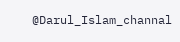@Darul_Islam_channal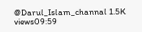@Darul_Islam_channal 1.5K views09:59